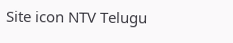Site icon NTV Telugu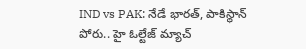IND vs PAK: నేడే భారత్, పాకిస్థాన్‌ పోరు.. హై ఓల్టేజ్ మ్యాచ్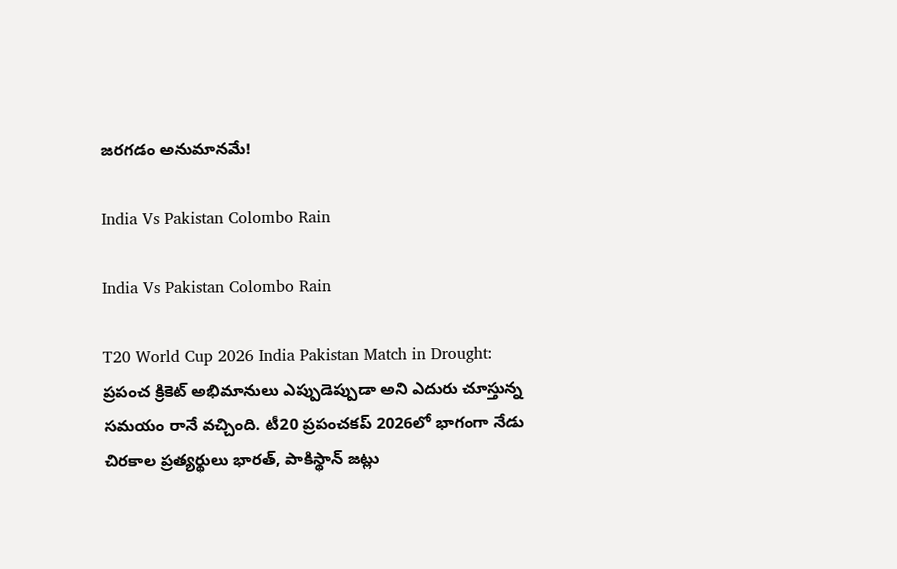జరగడం అనుమానమే!

India Vs Pakistan Colombo Rain

India Vs Pakistan Colombo Rain

T20 World Cup 2026 India Pakistan Match in Drought: ప్రపంచ క్రికెట్‌ అభిమానులు ఎప్పుడెప్పుడా అని ఎదురు చూస్తున్న సమయం రానే వచ్చింది. టీ20 ప్రపంచకప్‌ 2026లో భాగంగా నేడు చిరకాల ప్రత్యర్థులు భారత్, పాకిస్థాన్‌ జట్లు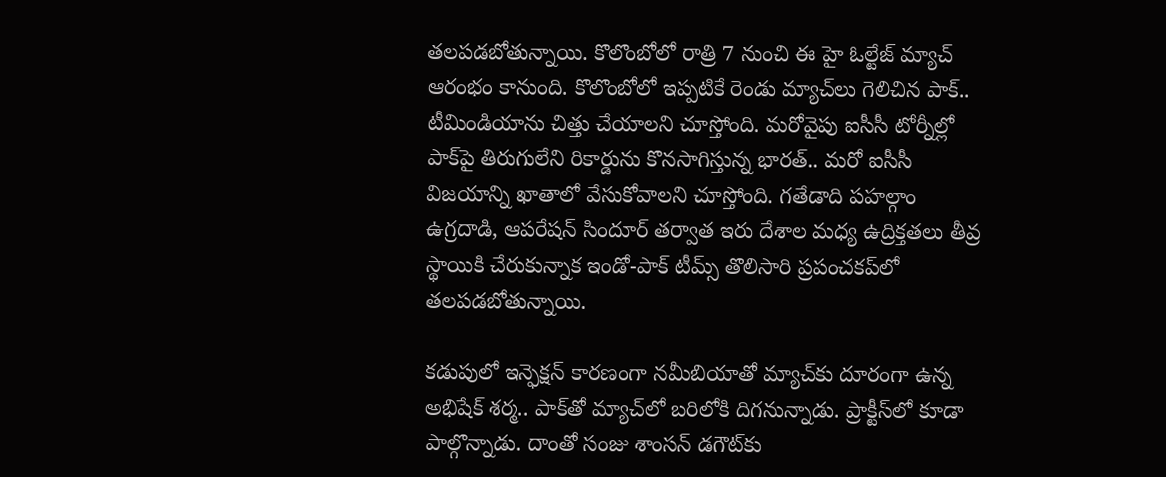తలపడబోతున్నాయి. కొలొంబోలో రాత్రి 7 నుంచి ఈ హై ఓల్టేజ్ మ్యాచ్ ఆరంభం కానుంది. కొలొంబోలో ఇప్పటికే రెండు మ్యాచ్‌లు గెలిచిన పాక్‌.. టీమిండియాను చిత్తు చేయాలని చూస్తోంది. మరోవైపు ఐసీసీ టోర్నీల్లో పాక్‌పై తిరుగులేని రికార్డును కొనసాగిస్తున్న భారత్.. మరో ఐసీసీ విజయాన్ని ఖాతాలో వేసుకోవాలని చూస్తోంది. గతేడాది పహల్గాం ఉగ్రదాడి, ఆపరేషన్‌ సిందూర్‌ తర్వాత ఇరు దేశాల మధ్య ఉద్రిక్తతలు తీవ్ర స్థాయికి చేరుకున్నాక ఇండో-పాక్ టీమ్స్ తొలిసారి ప్రపంచకప్‌లో తలపడబోతున్నాయి.

కడుపులో ఇన్ఫెక్షన్‌ కారణంగా నమీబియాతో మ్యాచ్‌కు దూరంగా ఉన్న అభిషేక్‌ శర్మ.. పాక్‌తో మ్యాచ్‌లో బరిలోకి దిగనున్నాడు. ప్రాక్టీస్‌లో కూడా పాల్గొన్నాడు. దాంతో సంజు శాంసన్‌ డగౌట్‌కు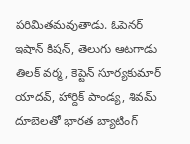పరిమితమవుతాడు. ఓపెనర్‌ ఇషాన్‌ కిషన్, తెలుగు ఆటగాడు తిలక్‌ వర్మ, కెప్టెన్‌ సూర్యకుమార్‌ యాదవ్, హార్దిక్‌ పాండ్య, శివమ్‌ దూబెలతో భారత బ్యాటింగ్‌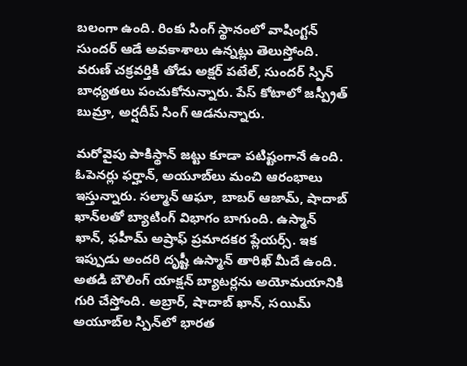బలంగా ఉంది. రింకు సింగ్‌ స్థానంలో వాషింగ్టన్ సుందర్ ఆడే అవకాశాలు ఉన్నట్లు తెలుస్తోంది. వరుణ్‌ చక్రవర్తికి తోడు అక్షర్ పటేల్, సుందర్ స్పిన్‌ బాధ్యతలు పంచుకోనున్నారు. పేస్ కోటాలో జస్ప్రీత్ బుమ్రా, అర్షదీప్ సింగ్ ఆడనున్నారు.

మరోవైపు పాకిస్థాన్‌ జట్టు కూడా పటిష్టంగానే ఉంది. ఓపెనర్లు ఫర్హాన్, అయూబ్‌లు మంచి ఆరంభాలు ఇస్తున్నారు. సల్మాన్ ఆఘా, బాబర్ ఆజామ్, షాదాబ్‌ ఖాన్‌లతో బ్యాటింగ్ విభాగం బాగుంది. ఉస్మాన్‌ ఖాన్, ఫహీమ్‌ అష్రాఫ్‌ ప్రమాదకర ప్లేయర్స్. ఇక ఇప్పుడు అందరి దృష్టీ ఉస్మాన్‌ తారిఖ్‌ మీదే ఉంది. అతడి బౌలింగ్ యాక్షన్ బ్యాటర్లను అయోమయానికి గురి చేస్తోంది. అబ్రార్, షాదాబ్‌ ఖాన్, సయిమ్‌ అయూబ్‌ల స్పిన్‌లో భారత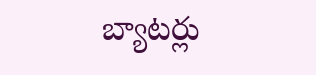బ్యాటర్లు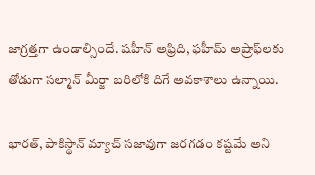జాగ్రత్తగా ఉండాల్సిందే. షహీన్‌ అఫ్రిది, ఫహీమ్‌ అష్రాఫ్‌లకు తోడుగా సల్మాన్‌ మీర్జా బరిలోకి దిగే అవకాశాలు ఉన్నాయి.

భారత్, పాకిస్థాన్‌ మ్యాచ్‌ సజావుగా జరగడం కష్టమే అని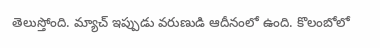తెలుస్తోంది. మ్యాచ్ ఇప్పుడు వరుణుడి ఆదీనంలో ఉంది. కొలంబోలో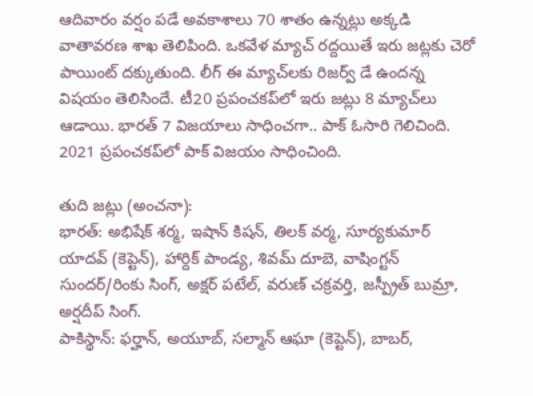ఆదివారం వర్షం పడే అవకాశాలు 70 శాతం ఉన్నట్లు అక్కడి వాతావరణ శాఖ తెలిపింది. ఒకవేళ మ్యాచ్‌ రద్దయితే ఇరు జట్లకు చెరో పాయింట్‌ దక్కుతుంది. లీగ్ ఈ మ్యాచ్‌లకు రిజర్వ్‌ డే ఉందన్న విషయం తెలిసిందే. టీ20 ప్రపంచకప్‌లో ఇరు జట్లు 8 మ్యాచ్‌లు ఆడాయి. భారత్ 7 విజయాలు సాధించగా.. పాక్ ఓసారి గెలిచింది. 2021 ప్రపంచకప్‌లో పాక్ విజయం సాధించింది.

తుది జట్లు (అంచనా):
భారత్‌: అభిషేక్‌ శర్మ, ఇషాన్ కిషన్, తిలక్ వర్మ, సూర్యకుమార్‌ యాదవ్ (కెప్టెన్‌), హార్దిక్ పాండ్య, శివమ్ దూబె, వాషింగ్టన్ సుందర్/రింకు సింగ్, అక్షర్ పటేల్, వరుణ్ చక్రవర్తి, జస్ప్రీత్ బుమ్రా, అర్షదీప్ సింగ్.
పాకిస్థాన్‌: ఫర్హాన్, అయూబ్, సల్మాన్ ఆఘా (కెప్టెన్‌), బాబర్,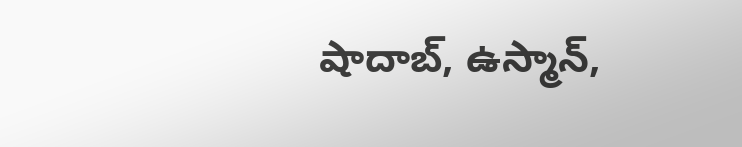షాదాబ్, ఉస్మాన్,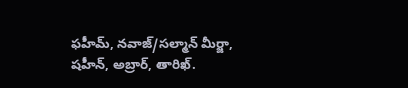ఫహీమ్, నవాజ్‌/సల్మాన్‌ మీర్జా, షహీన్, అబ్రార్, తారిఖ్‌.